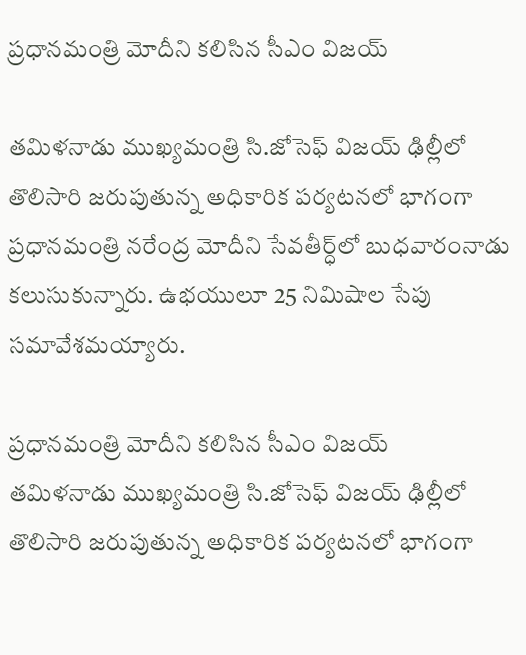ప్రధానమంత్రి మోదీని కలిసిన సీఎం విజయ్

తమిళనాడు ముఖ్యమంత్రి సి.జోసెఫ్ విజయ్ ఢిల్లీలో తొలిసారి జరుపుతున్న అధికారిక పర్యటనలో భాగంగా ప్రధానమంత్రి నరేంద్ర మోదీని సేవతీర్ధ్‌లో బుధవారంనాడు కలుసుకున్నారు. ఉభయులూ 25 నిమిషాల సేపు సమావేశమయ్యారు.

ప్రధానమంత్రి మోదీని కలిసిన సీఎం విజయ్
తమిళనాడు ముఖ్యమంత్రి సి.జోసెఫ్ విజయ్ ఢిల్లీలో తొలిసారి జరుపుతున్న అధికారిక పర్యటనలో భాగంగా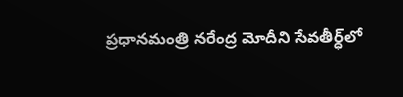ప్రధానమంత్రి నరేంద్ర మోదీని సేవతీర్ధ్‌లో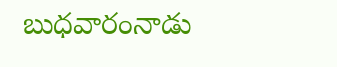బుధవారంనాడు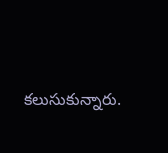కలుసుకున్నారు.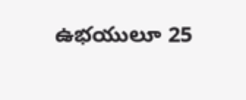ఉభయులూ 25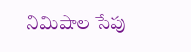నిమిషాల సేపు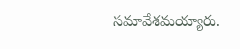సమావేశమయ్యారు.